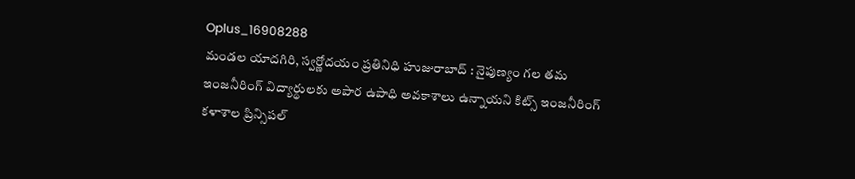Oplus_16908288
మండల యాదగిరి, స్వర్ణోదయం ప్రతినిధి హుజురాబాద్ : నైపుణ్యం గల తమ ఇంజనీరింగ్ విద్యార్థులకు అపార ఉపాధి అవకాశాలు ఉన్నాయని కిట్స్ ఇంజనీరింగ్ కళాశాల ప్రిన్సిపల్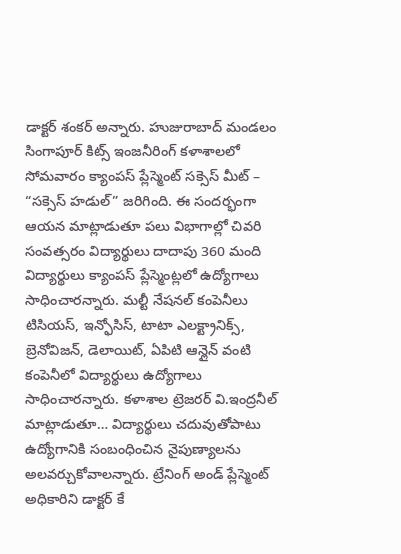డాక్టర్ శంకర్ అన్నారు. హుజురాబాద్ మండలం సింగాపూర్ కిట్స్ ఇంజనీరింగ్ కళాశాలలో సోమవారం క్యాంపస్ ప్లేస్మెంట్ సక్సెస్ మీట్ – “సక్సెస్ హడుల్” జరిగింది. ఈ సందర్భంగా ఆయన మాట్లాడుతూ పలు విభాగాల్లో చివరి సంవత్సరం విద్యార్థులు దాదాపు 360 మంది విద్యార్థులు క్యాంపస్ ప్లేస్మెంట్లలో ఉద్యోగాలు సాధించారన్నారు. మల్టీ నేషనల్ కంపెనీలు టిసియస్, ఇన్ఫోసిస్, టాటా ఎలక్ట్రానిక్స్, బ్రెనోవిజన్, డెలాయిట్, ఏపిటి ఆన్లైన్ వంటి కంపెనీలో విద్యార్థులు ఉద్యోగాలు సాధించారన్నారు. కళాశాల ట్రెజరర్ వి.ఇంద్రనీల్ మాట్లాడుతూ… విద్యార్థులు చదువుతోపాటు ఉద్యోగానికి సంబంధించిన నైపుణ్యాలను అలవర్చుకోవాలన్నారు. ట్రేనింగ్ అండ్ ప్లేస్మెంట్ అధికారిని డాక్టర్ కే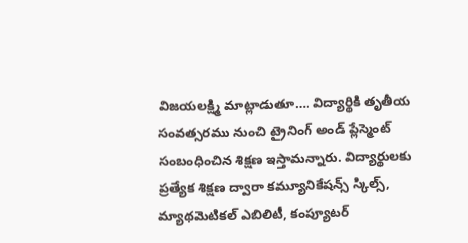విజయలక్ష్మి మాట్లాడుతూ…. విద్యార్థికి తృతీయ సంవత్సరము నుంచి ట్రైనింగ్ అండ్ ప్లేస్మెంట్ సంబంధించిన శిక్షణ ఇస్తామన్నారు. విద్యార్థులకు ప్రత్యేక శిక్షణ ద్వారా కమ్యూనికేషన్స్ స్కిల్స్, మ్యాథమెటికల్ ఎబిలిటీ, కంప్యూటర్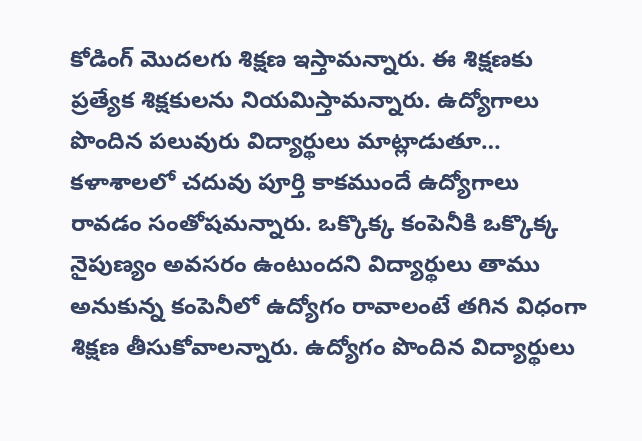కోడింగ్ మొదలగు శిక్షణ ఇస్తామన్నారు. ఈ శిక్షణకు ప్రత్యేక శిక్షకులను నియమిస్తామన్నారు. ఉద్యోగాలు పొందిన పలువురు విద్యార్థులు మాట్లాడుతూ… కళాశాలలో చదువు పూర్తి కాకముందే ఉద్యోగాలు రావడం సంతోషమన్నారు. ఒక్కొక్క కంపెనీకి ఒక్కొక్క నైపుణ్యం అవసరం ఉంటుందని విద్యార్థులు తాము అనుకున్న కంపెనీలో ఉద్యోగం రావాలంటే తగిన విధంగా శిక్షణ తీసుకోవాలన్నారు. ఉద్యోగం పొందిన విద్యార్థులు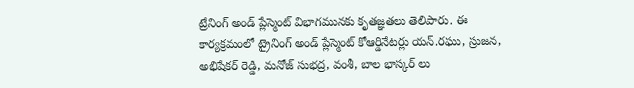ట్రేనింగ్ అండ్ ప్లేస్మెంట్ విభాగమునకు కృతజ్ఞతలు తెలిపారు. ఈ కార్యక్రమంలో ట్రైనింగ్ అండ్ ప్లేస్మెంట్ కోఆర్డినేటర్లు యన్.రఘు, స్రుజన, అభిషేకర్ రెడ్డి, మనోజ్ సుభద్ర, వంశీ, బాల భాస్కర్ లు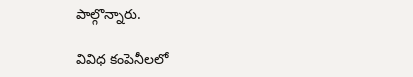పాల్గొన్నారు.

వివిధ కంపెనీలలో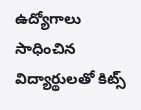ఉద్యోగాలు సాధించిన విద్యార్థులతో కిట్స్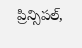ప్రిన్సిపల్,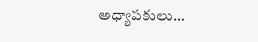అధ్యాపకులు…